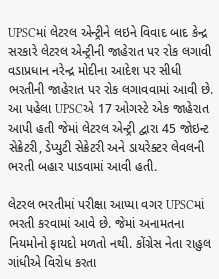UPSCમાં લેટરલ એન્ટ્રીને લઇને વિવાદ બાદ કેન્દ્ર સરકારે લેટરલ એન્ટ્રીની જાહેરાત પર રોક લગાવી
વડાપ્રધાન નરેન્દ્ર મોદીના આદેશ પર સીધી ભરતીની જાહેરાત પર રોક લગાવવામાં આવી છે. આ પહેલા UPSCએ 17 ઓગસ્ટે એક જાહેરાત આપી હતી જેમાં લેટરલ એન્ટ્રી દ્વારા 45 જોઇન્ટ સેક્રેટરી, ડેપ્યુટી સેક્રેટરી અને ડાયરેક્ટર લેવલની ભરતી બહાર પાડવામાં આવી હતી.

લેટરલ ભરતીમાં પરીક્ષા આપ્યા વગર UPSCમાં ભરતી કરવામાં આવે છે. જેમાં અનામતના નિયમોનો ફાયદો મળતો નથી. કોંગ્રેસ નેતા રાહુલ ગાંધીએ વિરોધ કરતા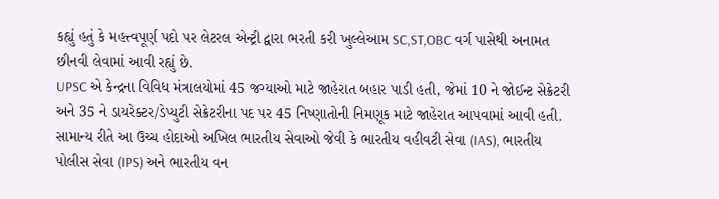કહ્યું હતું કે મહત્ત્વપૂર્ણ પદો પર લેટરલ એન્ટ્રી દ્વારા ભરતી કરી ખુલ્લેઆમ SC,ST,OBC વર્ગ પાસેથી અનામત છીનવી લેવામાં આવી રહ્યું છે.
UPSC એ કેન્દ્રના વિવિધ મંત્રાલયોમાં 45 જગ્યાઓ માટે જાહેરાત બહાર પાડી હતી, જેમાં 10 ને જોઈન્ટ સેક્રેટરી અને 35 ને ડાયરેક્ટર/ડેપ્યુટી સેક્રેટરીના પદ પર 45 નિષ્ણાતોની નિમણૂક માટે જાહેરાત આપવામાં આવી હતી. સામાન્ય રીતે આ ઉચ્ચ હોદાઓ અખિલ ભારતીય સેવાઓ જેવી કે ભારતીય વહીવટી સેવા (IAS), ભારતીય પોલીસ સેવા (IPS) અને ભારતીય વન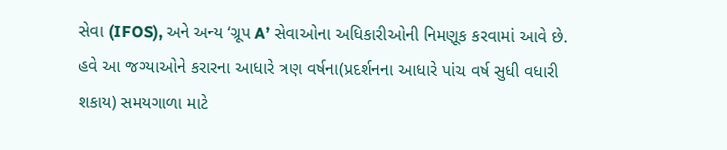સેવા (IFOS), અને અન્ય ‘ગ્રૂપ A’ સેવાઓના અધિકારીઓની નિમણૂક કરવામાં આવે છે. હવે આ જગ્યાઓને કરારના આધારે ત્રણ વર્ષના(પ્રદર્શનના આધારે પાંચ વર્ષ સુધી વધારી શકાય) સમયગાળા માટે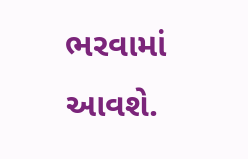ભરવામાં આવશે.